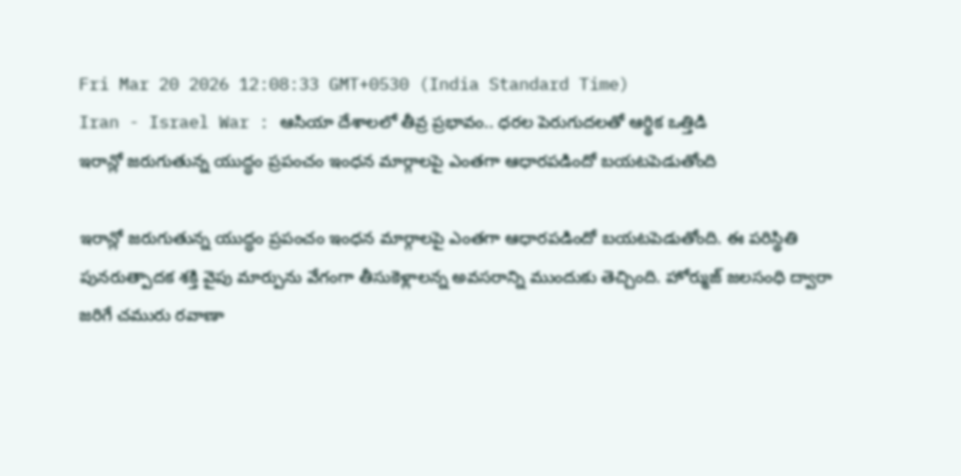Fri Mar 20 2026 12:08:33 GMT+0530 (India Standard Time)
Iran - Israel War : ఆసియా దేశాలలో తీవ్ర ప్రభావం.. ధరల పెరుగుదలతో ఆర్థిక ఒత్తిడి
ఇరాన్లో జరుగుతున్న యుద్ధం ప్రపంచం ఇంధన మార్గాలపై ఎంతగా ఆధారపడిందో బయటపెడుతోంది

ఇరాన్లో జరుగుతున్న యుద్ధం ప్రపంచం ఇంధన మార్గాలపై ఎంతగా ఆధారపడిందో బయటపెడుతోంది. ఈ పరిస్థితి పునరుత్పాదక శక్తి వైపు మార్పును వేగంగా తీసుకెళ్లాలన్న అవసరాన్ని ముందుకు తెచ్చింది. హోర్ముజ్ జలసంధి ద్వారా జరిగే చమురు రవాణా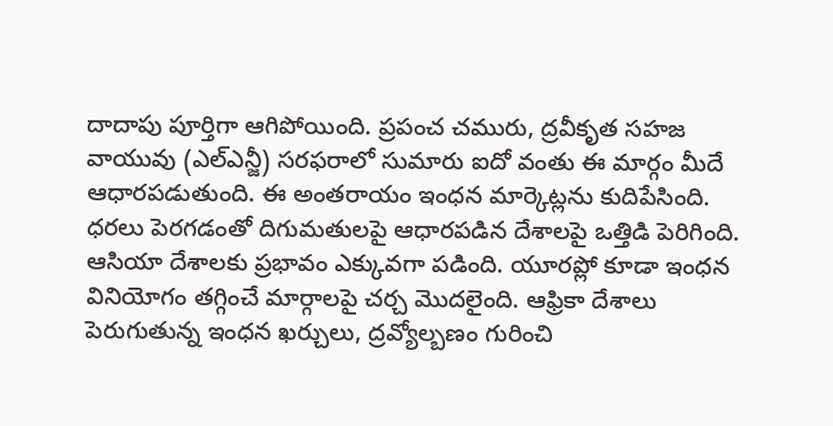దాదాపు పూర్తిగా ఆగిపోయింది. ప్రపంచ చమురు, ద్రవీకృత సహజ వాయువు (ఎల్ఎన్జీ) సరఫరాలో సుమారు ఐదో వంతు ఈ మార్గం మీదే ఆధారపడుతుంది. ఈ అంతరాయం ఇంధన మార్కెట్లను కుదిపేసింది. ధరలు పెరగడంతో దిగుమతులపై ఆధారపడిన దేశాలపై ఒత్తిడి పెరిగింది. ఆసియా దేశాలకు ప్రభావం ఎక్కువగా పడింది. యూరప్లో కూడా ఇంధన వినియోగం తగ్గించే మార్గాలపై చర్చ మొదలైంది. ఆఫ్రికా దేశాలు పెరుగుతున్న ఇంధన ఖర్చులు, ద్రవ్యోల్బణం గురించి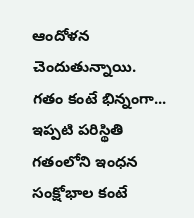ఆందోళన చెందుతున్నాయి.
గతం కంటే భిన్నంగా...
ఇప్పటి పరిస్థితి గతంలోని ఇంధన సంక్షోభాల కంటే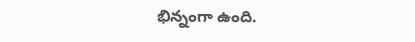భిన్నంగా ఉంది.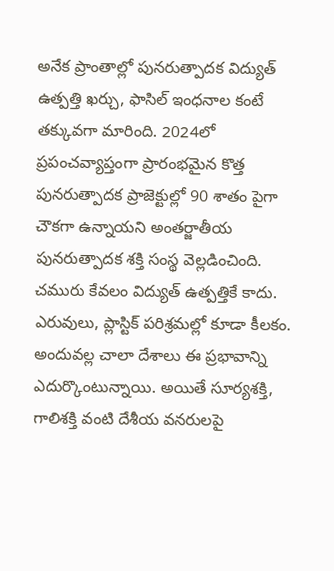అనేక ప్రాంతాల్లో పునరుత్పాదక విద్యుత్ ఉత్పత్తి ఖర్చు, ఫాసిల్ ఇంధనాల కంటే తక్కువగా మారింది. 2024లో ప్రపంచవ్యాప్తంగా ప్రారంభమైన కొత్త పునరుత్పాదక ప్రాజెక్టుల్లో 90 శాతం పైగా చౌకగా ఉన్నాయని అంతర్జాతీయ పునరుత్పాదక శక్తి సంస్థ వెల్లడించింది. చమురు కేవలం విద్యుత్ ఉత్పత్తికే కాదు. ఎరువులు, ప్లాస్టిక్ పరిశ్రమల్లో కూడా కీలకం. అందువల్ల చాలా దేశాలు ఈ ప్రభావాన్ని ఎదుర్కొంటున్నాయి. అయితే సూర్యశక్తి, గాలిశక్తి వంటి దేశీయ వనరులపై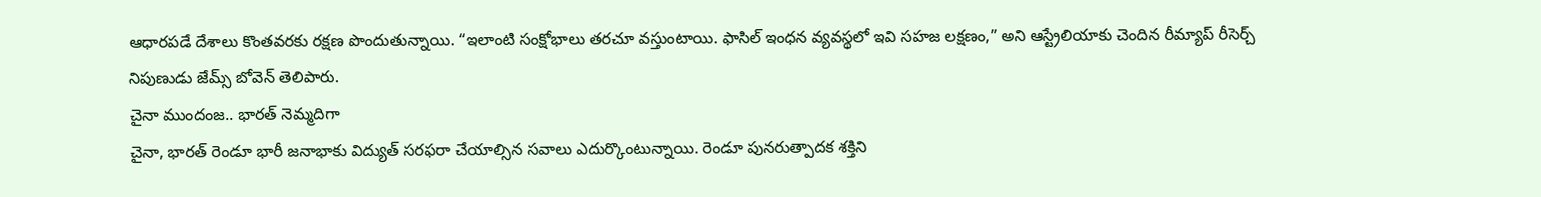ఆధారపడే దేశాలు కొంతవరకు రక్షణ పొందుతున్నాయి. “ఇలాంటి సంక్షోభాలు తరచూ వస్తుంటాయి. ఫాసిల్ ఇంధన వ్యవస్థలో ఇవి సహజ లక్షణం,” అని ఆస్ట్రేలియాకు చెందిన రీమ్యాప్ రీసెర్చ్ నిపుణుడు జేమ్స్ బోవెన్ తెలిపారు.
చైనా ముందంజ.. భారత్ నెమ్మదిగా
చైనా, భారత్ రెండూ భారీ జనాభాకు విద్యుత్ సరఫరా చేయాల్సిన సవాలు ఎదుర్కొంటున్నాయి. రెండూ పునరుత్పాదక శక్తిని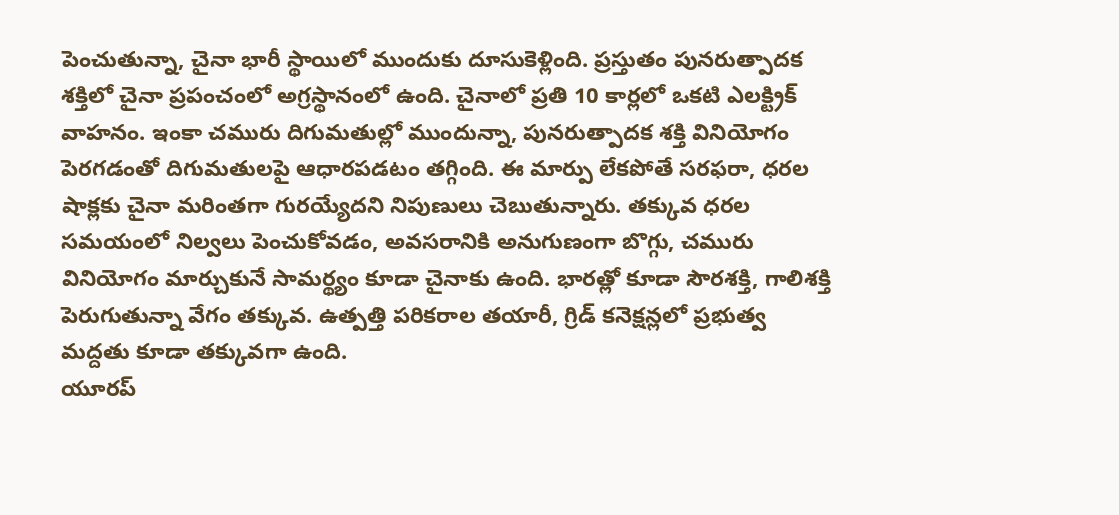పెంచుతున్నా, చైనా భారీ స్థాయిలో ముందుకు దూసుకెళ్లింది. ప్రస్తుతం పునరుత్పాదక శక్తిలో చైనా ప్రపంచంలో అగ్రస్థానంలో ఉంది. చైనాలో ప్రతి 10 కార్లలో ఒకటి ఎలక్ట్రిక్ వాహనం. ఇంకా చమురు దిగుమతుల్లో ముందున్నా, పునరుత్పాదక శక్తి వినియోగం పెరగడంతో దిగుమతులపై ఆధారపడటం తగ్గింది. ఈ మార్పు లేకపోతే సరఫరా, ధరల షాక్లకు చైనా మరింతగా గురయ్యేదని నిపుణులు చెబుతున్నారు. తక్కువ ధరల సమయంలో నిల్వలు పెంచుకోవడం, అవసరానికి అనుగుణంగా బొగ్గు, చమురు వినియోగం మార్చుకునే సామర్థ్యం కూడా చైనాకు ఉంది. భారత్లో కూడా సౌరశక్తి, గాలిశక్తి పెరుగుతున్నా వేగం తక్కువ. ఉత్పత్తి పరికరాల తయారీ, గ్రిడ్ కనెక్షన్లలో ప్రభుత్వ మద్దతు కూడా తక్కువగా ఉంది.
యూరప్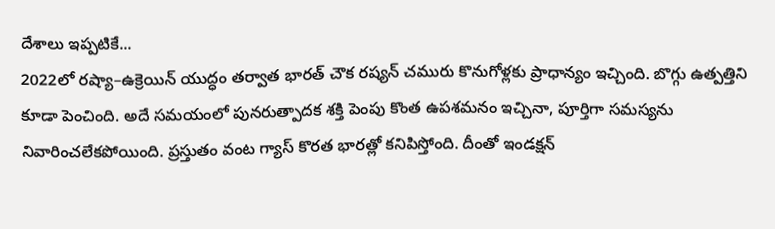దేశాలు ఇప్పటికే...
2022లో రష్యా–ఉక్రెయిన్ యుద్ధం తర్వాత భారత్ చౌక రష్యన్ చమురు కొనుగోళ్లకు ప్రాధాన్యం ఇచ్చింది. బొగ్గు ఉత్పత్తిని కూడా పెంచింది. అదే సమయంలో పునరుత్పాదక శక్తి పెంపు కొంత ఉపశమనం ఇచ్చినా, పూర్తిగా సమస్యను నివారించలేకపోయింది. ప్రస్తుతం వంట గ్యాస్ కొరత భారత్లో కనిపిస్తోంది. దీంతో ఇండక్షన్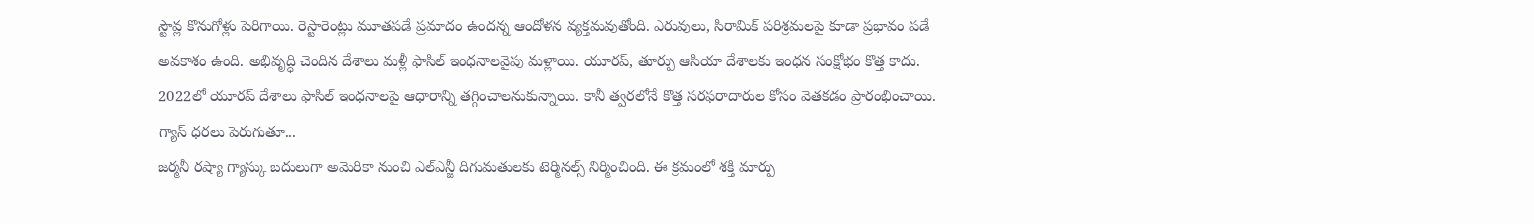స్టౌవ్ల కొనుగోళ్లు పెరిగాయి. రెస్టారెంట్లు మూతపడే ప్రమాదం ఉందన్న ఆందోళన వ్యక్తమవుతోంది. ఎరువులు, సిరామిక్ పరిశ్రమలపై కూడా ప్రభావం పడే అవకాశం ఉంది. అభివృద్ధి చెందిన దేశాలు మళ్లీ ఫాసిల్ ఇంధనాలవైపు మళ్లాయి. యూరప్, తూర్పు ఆసియా దేశాలకు ఇంధన సంక్షోభం కొత్త కాదు. 2022లో యూరప్ దేశాలు ఫాసిల్ ఇంధనాలపై ఆధారాన్ని తగ్గించాలనుకున్నాయి. కానీ త్వరలోనే కొత్త సరఫరాదారుల కోసం వెతకడం ప్రారంభించాయి.
గ్యాస్ ధరలు పెరుగుతూ...
జర్మనీ రష్యా గ్యాస్కు బదులుగా అమెరికా నుంచి ఎల్ఎన్జీ దిగుమతులకు టెర్మినల్స్ నిర్మించింది. ఈ క్రమంలో శక్తి మార్పు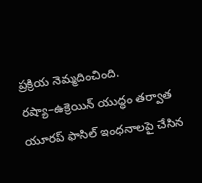ప్రక్రియ నెమ్మదించింది. రష్యా–ఉక్రెయిన్ యుద్ధం తర్వాత యూరప్ ఫాసిల్ ఇంధనాలపై చేసిన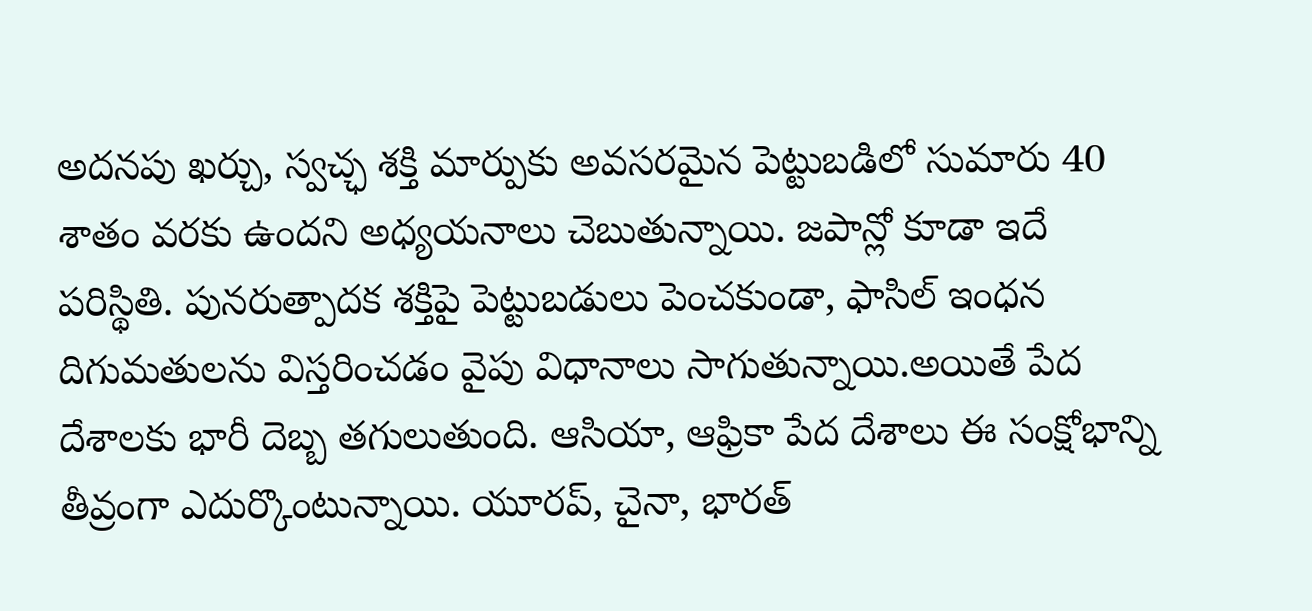అదనపు ఖర్చు, స్వచ్ఛ శక్తి మార్పుకు అవసరమైన పెట్టుబడిలో సుమారు 40 శాతం వరకు ఉందని అధ్యయనాలు చెబుతున్నాయి. జపాన్లో కూడా ఇదే పరిస్థితి. పునరుత్పాదక శక్తిపై పెట్టుబడులు పెంచకుండా, ఫాసిల్ ఇంధన దిగుమతులను విస్తరించడం వైపు విధానాలు సాగుతున్నాయి.అయితే పేద దేశాలకు భారీ దెబ్బ తగులుతుంది. ఆసియా, ఆఫ్రికా పేద దేశాలు ఈ సంక్షోభాన్ని తీవ్రంగా ఎదుర్కొంటున్నాయి. యూరప్, చైనా, భారత్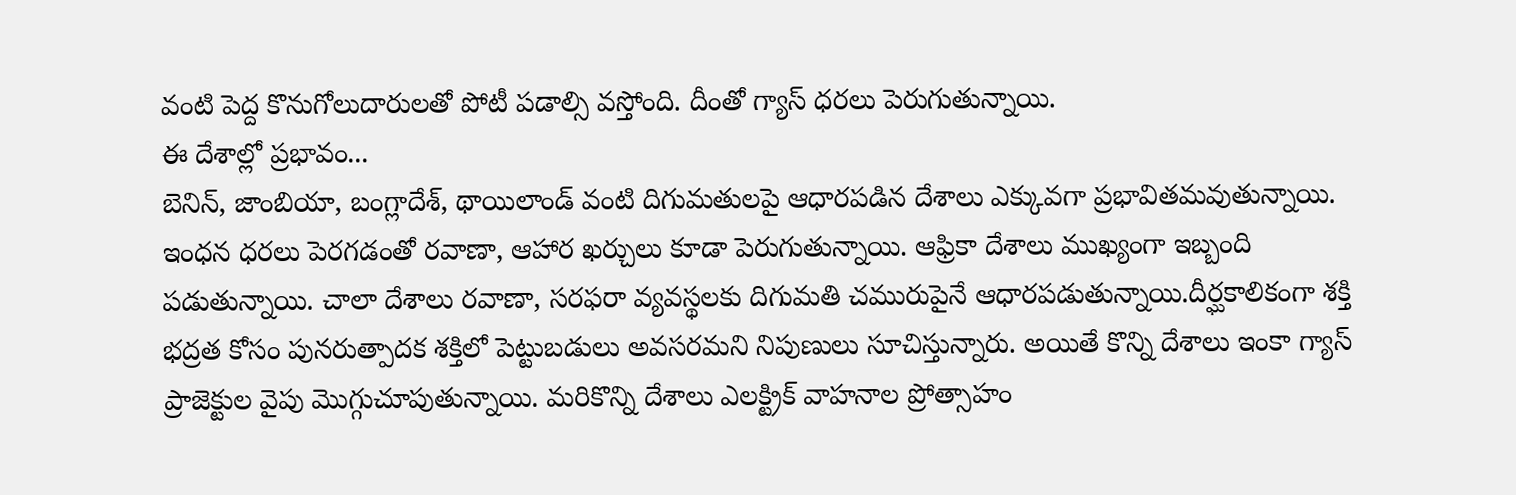వంటి పెద్ద కొనుగోలుదారులతో పోటీ పడాల్సి వస్తోంది. దీంతో గ్యాస్ ధరలు పెరుగుతున్నాయి.
ఈ దేశాల్లో ప్రభావం...
బెనిన్, జాంబియా, బంగ్లాదేశ్, థాయిలాండ్ వంటి దిగుమతులపై ఆధారపడిన దేశాలు ఎక్కువగా ప్రభావితమవుతున్నాయి. ఇంధన ధరలు పెరగడంతో రవాణా, ఆహార ఖర్చులు కూడా పెరుగుతున్నాయి. ఆఫ్రికా దేశాలు ముఖ్యంగా ఇబ్బంది పడుతున్నాయి. చాలా దేశాలు రవాణా, సరఫరా వ్యవస్థలకు దిగుమతి చమురుపైనే ఆధారపడుతున్నాయి.దీర్ఘకాలికంగా శక్తి భద్రత కోసం పునరుత్పాదక శక్తిలో పెట్టుబడులు అవసరమని నిపుణులు సూచిస్తున్నారు. అయితే కొన్ని దేశాలు ఇంకా గ్యాస్ ప్రాజెక్టుల వైపు మొగ్గుచూపుతున్నాయి. మరికొన్ని దేశాలు ఎలక్ట్రిక్ వాహనాల ప్రోత్సాహం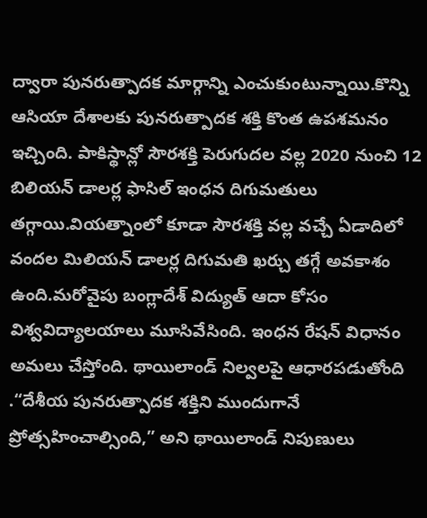ద్వారా పునరుత్పాదక మార్గాన్ని ఎంచుకుంటున్నాయి.కొన్ని ఆసియా దేశాలకు పునరుత్పాదక శక్తి కొంత ఉపశమనం ఇచ్చింది. పాకిస్థాన్లో సౌరశక్తి పెరుగుదల వల్ల 2020 నుంచి 12 బిలియన్ డాలర్ల ఫాసిల్ ఇంధన దిగుమతులు తగ్గాయి.వియత్నాంలో కూడా సౌరశక్తి వల్ల వచ్చే ఏడాదిలో వందల మిలియన్ డాలర్ల దిగుమతి ఖర్చు తగ్గే అవకాశం ఉంది.మరోవైపు బంగ్లాదేశ్ విద్యుత్ ఆదా కోసం విశ్వవిద్యాలయాలు మూసివేసింది. ఇంధన రేషన్ విధానం అమలు చేస్తోంది. థాయిలాండ్ నిల్వలపై ఆధారపడుతోంది .“దేశీయ పునరుత్పాదక శక్తిని ముందుగానే ప్రోత్సహించాల్సింది,” అని థాయిలాండ్ నిపుణులు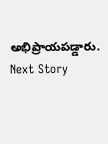అభిప్రాయపడ్డారు.
Next Story